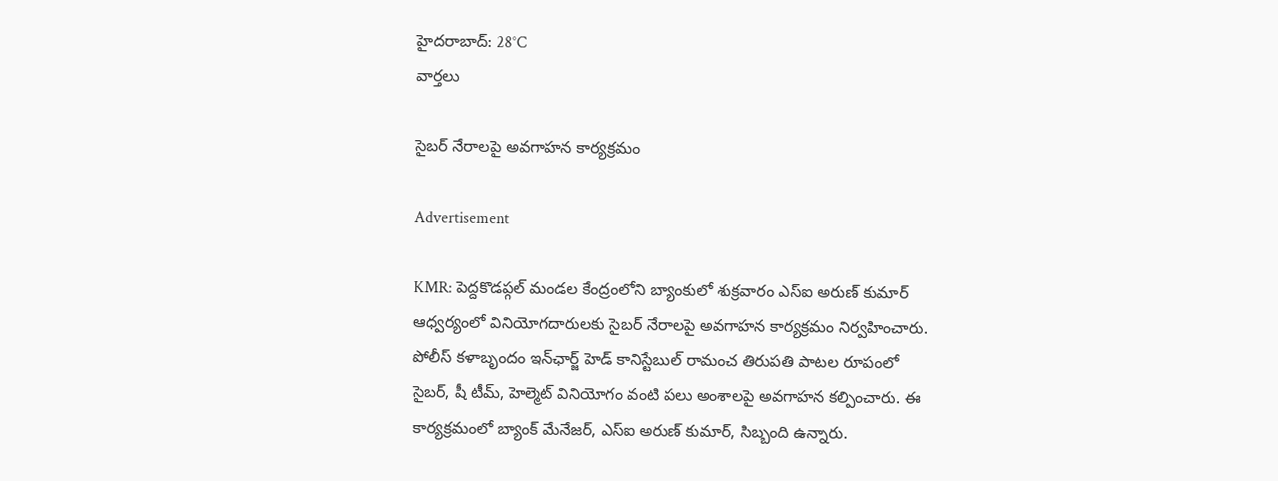హైదరాబాద్: 28°C
వార్తలు

సైబర్ నేరాలపై అవగాహన కార్యక్రమం

Advertisement

KMR: పెద్దకొడప్గల్ మండల కేంద్రంలోని బ్యాంకులో శుక్రవారం ఎస్ఐ అరుణ్ కుమార్ ఆధ్వర్యంలో వినియోగదారులకు సైబర్ నేరాలపై అవగాహన కార్యక్రమం నిర్వహించారు. పోలీస్ కళాబృందం ఇన్‌ఛార్జ్ హెడ్ కానిస్టేబుల్ రామంచ తిరుపతి పాటల రూపంలో సైబర్, షీ టీమ్, హెల్మెట్ వినియోగం వంటి పలు అంశాలపై అవగాహన కల్పించారు. ఈ కార్యక్రమంలో బ్యాంక్ మేనేజర్, ఎస్ఐ అరుణ్ కుమార్, సిబ్బంది ఉన్నారు.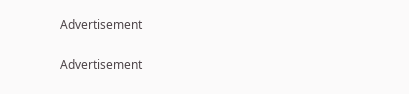Advertisement

Advertisement